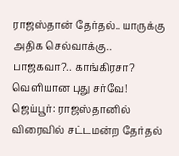ராஜஸ்தான் தேர்தல்.. யாருக்கு அதிக செல்வாக்கு.. பாஜகவா?.. காங்கிரசா? வெளியான புது சர்வே!
ஜெய்பூர்: ராஜஸ்தானில் விரைவில் சட்டமன்ற தேர்தல்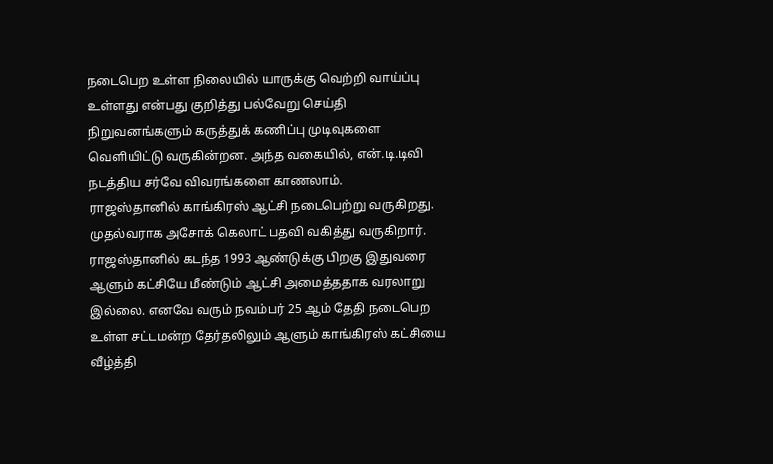நடைபெற உள்ள நிலையில் யாருக்கு வெற்றி வாய்ப்பு உள்ளது என்பது குறித்து பல்வேறு செய்தி நிறுவனங்களும் கருத்துக் கணிப்பு முடிவுகளை வெளியிட்டு வருகின்றன. அந்த வகையில், என்.டி.டிவி நடத்திய சர்வே விவரங்களை காணலாம்.
ராஜஸ்தானில் காங்கிரஸ் ஆட்சி நடைபெற்று வருகிறது. முதல்வராக அசோக் கெலாட் பதவி வகித்து வருகிறார். ராஜஸ்தானில் கடந்த 1993 ஆண்டுக்கு பிறகு இதுவரை ஆளும் கட்சியே மீண்டும் ஆட்சி அமைத்ததாக வரலாறு இல்லை. எனவே வரும் நவம்பர் 25 ஆம் தேதி நடைபெற உள்ள சட்டமன்ற தேர்தலிலும் ஆளும் காங்கிரஸ் கட்சியை வீழ்த்தி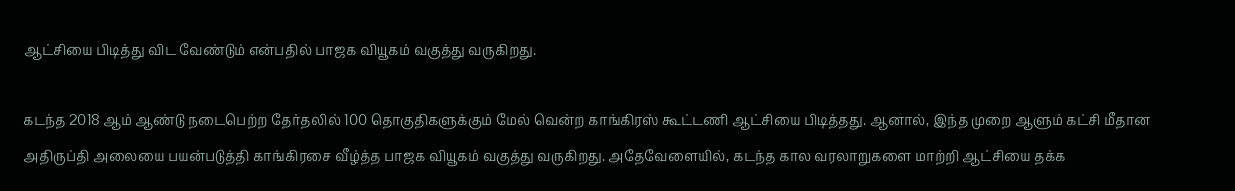ஆட்சியை பிடித்து விட வேண்டும் என்பதில் பாஜக வியூகம் வகுத்து வருகிறது.

கடந்த 2018 ஆம் ஆண்டு நடைபெற்ற தேர்தலில் 100 தொகுதிகளுக்கும் மேல் வென்ற காங்கிரஸ் கூட்டணி ஆட்சியை பிடித்தது. ஆனால், இந்த முறை ஆளும் கட்சி மீதான அதிருப்தி அலையை பயன்படுத்தி காங்கிரசை வீழ்த்த பாஜக வியூகம் வகுத்து வருகிறது. அதேவேளையில், கடந்த கால வரலாறுகளை மாற்றி ஆட்சியை தக்க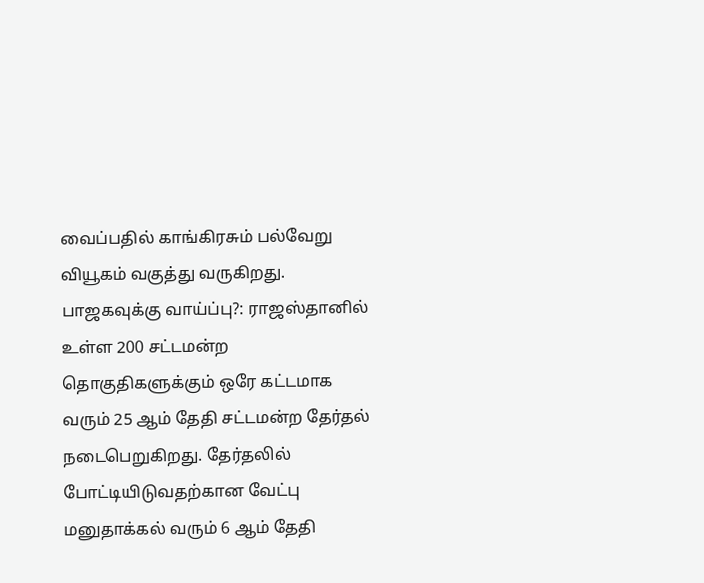வைப்பதில் காங்கிரசும் பல்வேறு வியூகம் வகுத்து வருகிறது.
பாஜகவுக்கு வாய்ப்பு?: ராஜஸ்தானில் உள்ள 200 சட்டமன்ற தொகுதிகளுக்கும் ஒரே கட்டமாக வரும் 25 ஆம் தேதி சட்டமன்ற தேர்தல் நடைபெறுகிறது. தேர்தலில் போட்டியிடுவதற்கான வேட்பு மனுதாக்கல் வரும் 6 ஆம் தேதி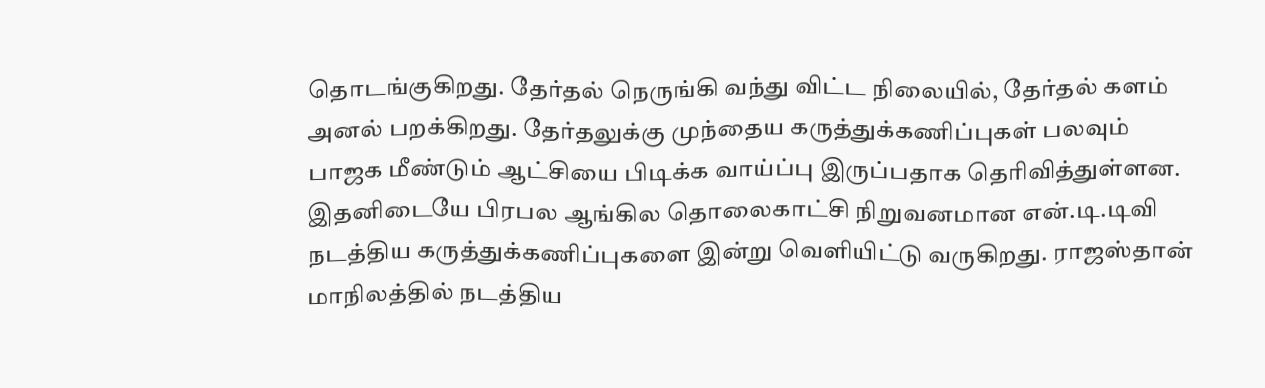தொடங்குகிறது. தேர்தல் நெருங்கி வந்து விட்ட நிலையில், தேர்தல் களம் அனல் பறக்கிறது. தேர்தலுக்கு முந்தைய கருத்துக்கணிப்புகள் பலவும் பாஜக மீண்டும் ஆட்சியை பிடிக்க வாய்ப்பு இருப்பதாக தெரிவித்துள்ளன.
இதனிடையே பிரபல ஆங்கில தொலைகாட்சி நிறுவனமான என்.டி.டிவி நடத்திய கருத்துக்கணிப்புகளை இன்று வெளியிட்டு வருகிறது. ராஜஸ்தான் மாநிலத்தில் நடத்திய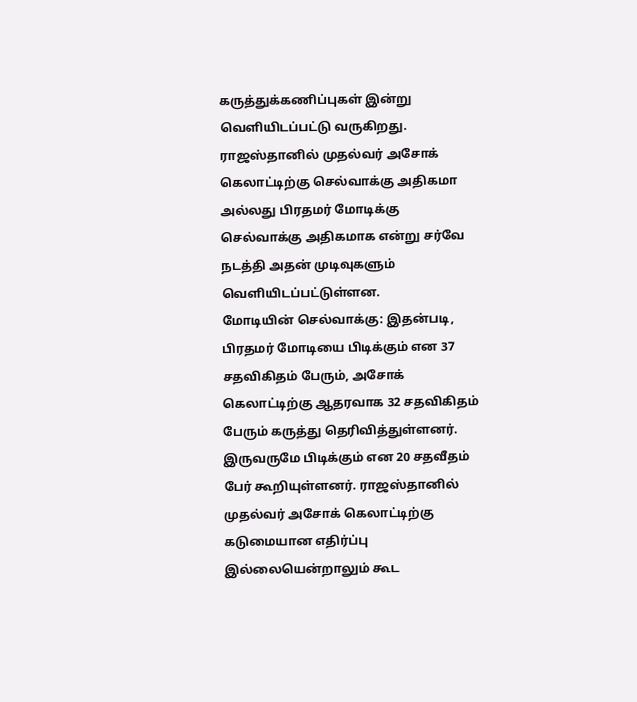கருத்துக்கணிப்புகள் இன்று வெளியிடப்பட்டு வருகிறது. ராஜஸ்தானில் முதல்வர் அசோக் கெலாட்டிற்கு செல்வாக்கு அதிகமா அல்லது பிரதமர் மோடிக்கு செல்வாக்கு அதிகமாக என்று சர்வே நடத்தி அதன் முடிவுகளும் வெளியிடப்பட்டுள்ளன.
மோடியின் செல்வாக்கு: இதன்படி, பிரதமர் மோடியை பிடிக்கும் என 37 சதவிகிதம் பேரும், அசோக் கெலாட்டிற்கு ஆதரவாக 32 சதவிகிதம் பேரும் கருத்து தெரிவித்துள்ளனர். இருவருமே பிடிக்கும் என 20 சதவீதம் பேர் கூறியுள்ளனர். ராஜஸ்தானில் முதல்வர் அசோக் கெலாட்டிற்கு கடுமையான எதிர்ப்பு இல்லையென்றாலும் கூட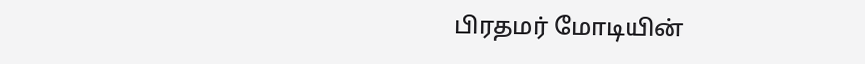பிரதமர் மோடியின்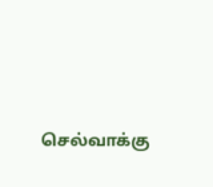செல்வாக்கு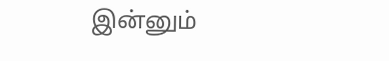இன்னும்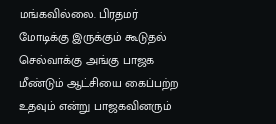மங்கவில்லை. பிரதமர் மோடிக்கு இருக்கும் கூடுதல் செல்வாக்கு அங்கு பாஜக மீண்டும் ஆட்சியை கைப்பற்ற உதவும் என்று பாஜகவினரும்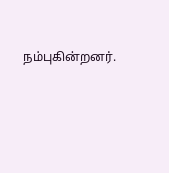நம்புகின்றனர்.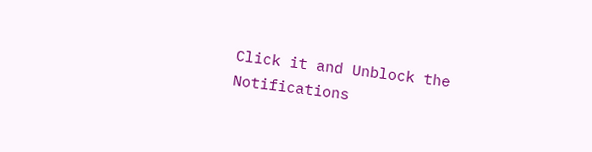Click it and Unblock the Notifications